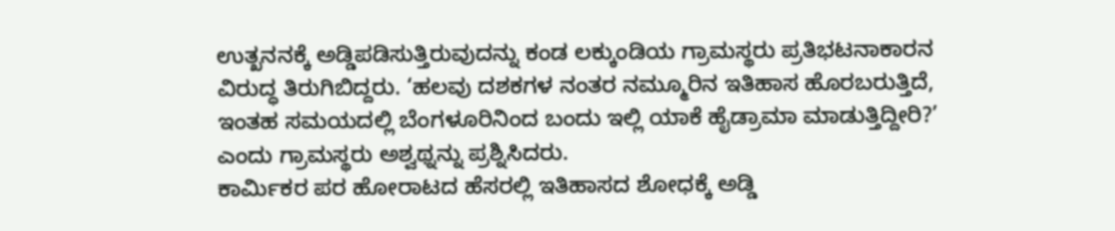ಉತ್ಖನನಕ್ಕೆ ಅಡ್ಡಿಪಡಿಸುತ್ತಿರುವುದನ್ನು ಕಂಡ ಲಕ್ಕುಂಡಿಯ ಗ್ರಾಮಸ್ಥರು ಪ್ರತಿಭಟನಾಕಾರನ ವಿರುದ್ಧ ತಿರುಗಿಬಿದ್ದರು. ‘ಹಲವು ದಶಕಗಳ ನಂತರ ನಮ್ಮೂರಿನ ಇತಿಹಾಸ ಹೊರಬರುತ್ತಿದೆ, ಇಂತಹ ಸಮಯದಲ್ಲಿ ಬೆಂಗಳೂರಿನಿಂದ ಬಂದು ಇಲ್ಲಿ ಯಾಕೆ ಹೈಡ್ರಾಮಾ ಮಾಡುತ್ತಿದ್ದೀರಿ?’ ಎಂದು ಗ್ರಾಮಸ್ಥರು ಅಶ್ವಥ್ನನ್ನು ಪ್ರಶ್ನಿಸಿದರು.
ಕಾರ್ಮಿಕರ ಪರ ಹೋರಾಟದ ಹೆಸರಲ್ಲಿ ಇತಿಹಾಸದ ಶೋಧಕ್ಕೆ ಅಡ್ಡಿ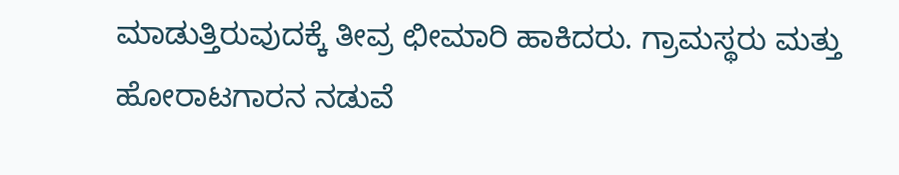ಮಾಡುತ್ತಿರುವುದಕ್ಕೆ ತೀವ್ರ ಛೀಮಾರಿ ಹಾಕಿದರು. ಗ್ರಾಮಸ್ಥರು ಮತ್ತು ಹೋರಾಟಗಾರನ ನಡುವೆ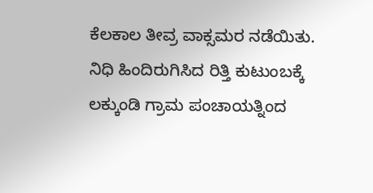ಕೆಲಕಾಲ ತೀವ್ರ ವಾಕ್ಸಮರ ನಡೆಯಿತು.
ನಿಧಿ ಹಿಂದಿರುಗಿಸಿದ ರಿತ್ತಿ ಕುಟುಂಬಕ್ಕೆ ಲಕ್ಕುಂಡಿ ಗ್ರಾಮ ಪಂಚಾಯತ್ನಿಂದ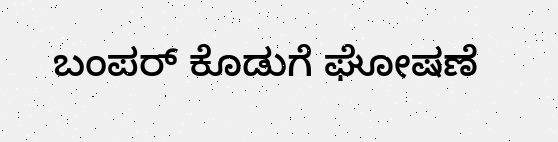ಬಂಪರ್ ಕೊಡುಗೆ ಘೋಷಣೆ